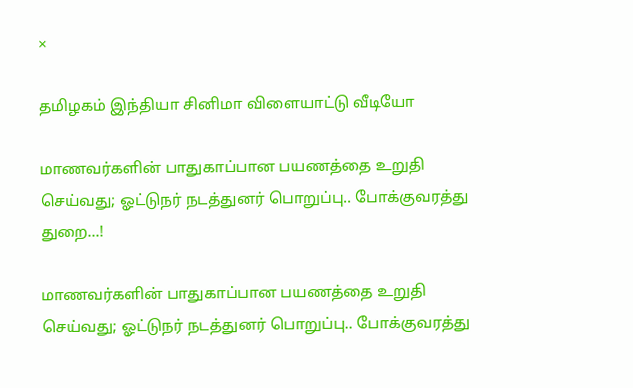×

தமிழகம் இந்தியா சினிமா விளையாட்டு வீடியோ

மாணவர்களின் பாதுகாப்பான பயணத்தை உறுதி செய்வது; ஓட்டுநர் நடத்துனர் பொறுப்பு.. போக்குவரத்து துறை...!

மாணவர்களின் பாதுகாப்பான பயணத்தை உறுதி செய்வது; ஓட்டுநர் நடத்துனர் பொறுப்பு.. போக்குவரத்து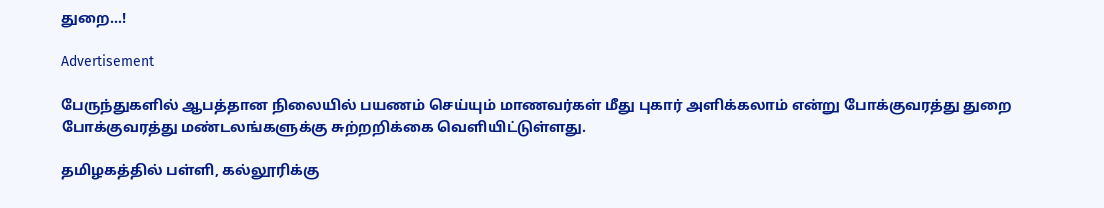துறை...!

Advertisement

பேருந்துகளில் ஆபத்தான நிலையில் பயணம் செய்யும் மாணவர்கள் மீது புகார் அளிக்கலாம் என்று போக்குவரத்து துறை போக்குவரத்து மண்டலங்களுக்கு சுற்றறிக்கை வெளியிட்டுள்ளது.

தமிழகத்தில் பள்ளி, கல்லூரிக்கு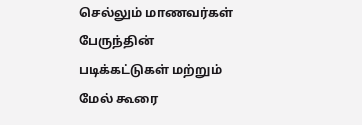செல்லும் மாணவர்கள் பேருந்தின் படிக்கட்டுகள் மற்றும் மேல் கூரை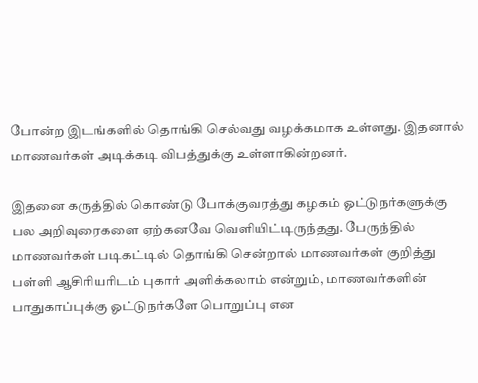போன்ற இடங்களில் தொங்கி செல்வது வழக்கமாக உள்ளது. இதனால் மாணவர்கள் அடிக்கடி விபத்துக்கு உள்ளாகின்றனர்.

இதனை கருத்தில் கொண்டு போக்குவரத்து கழகம் ஓட்டுநர்களுக்கு பல அறிவுரைகளை ஏற்கனவே வெளியிட்டிருந்தது. பேருந்தில் மாணவர்கள் படிகட்டில் தொங்கி சென்றால் மாணவர்கள் குறித்து பள்ளி ஆசிரியரிடம் புகார் அளிக்கலாம் என்றும், மாணவர்களின் பாதுகாப்புக்கு ஓட்டுநர்களே பொறுப்பு என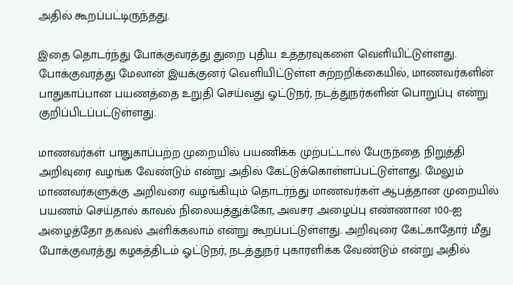அதில் கூறப்பட்டிருந்தது.

இதை தொடர்ந்து போக்குவரத்து துறை புதிய உத்தரவுகளை வெளியிட்டுள்ளது. போக்குவரத்து மேலான் இயக்குனர் வெளியிட்டுள்ள சுற்றறிக்கையில், மாணவர்களின் பாதுகாப்பான பயணத்தை உறுதி செய்வது ஓட்டுநர், நடத்துநர்களின் பொறுப்பு என்று குறிப்பிடப்பட்டுள்ளது.

மாணவர்கள் பாதுகாப்பற்ற முறையில் பயணிக்க முற்பட்டால் பேருந்தை நிறுத்தி அறிவுரை வழங்க வேண்டும் என்று அதில் கேட்டுக்கொள்ளப்பட்டுள்ளது. மேலும் மாணவர்களுக்கு அறிவரை வழங்கியும் தொடர்ந்து மாணவர்கள் ஆபத்தான முறையில் பயணம் செய்தால் காவல் நிலையத்துக்கோ, அவசர அழைப்பு எண்ணான 100-ஐ அழைத்தோ தகவல் அளிக்கலாம் என்று கூறப்பட்டுள்ளது. அறிவுரை கேட்காதோர் மீது போக்குவரத்து கழகத்திடம் ஓட்டுநர், நடத்துநர் புகாரளிக்க வேண்டும் என்று அதில்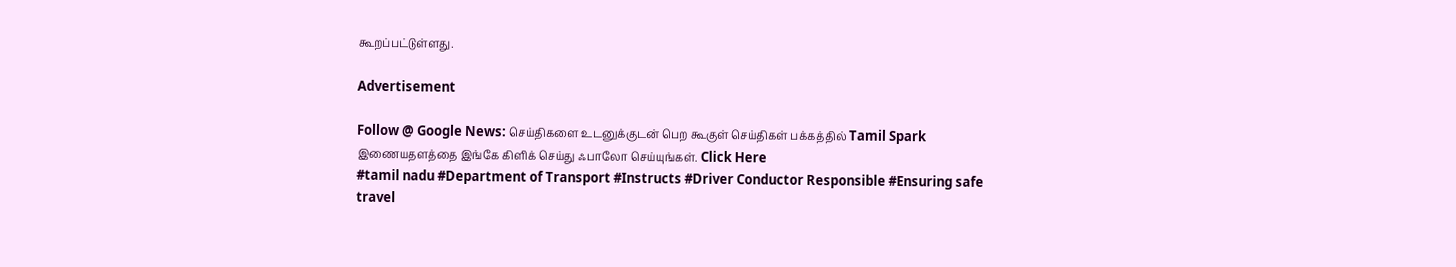கூறப்பட்டுள்ளது.

Advertisement

Follow @ Google News: செய்திகளை உடனுக்குடன் பெற கூகுள் செய்திகள் பக்கத்தில் Tamil Spark இணையதளத்தை இங்கே கிளிக் செய்து ஃபாலோ செய்யுங்கள். Click Here
#tamil nadu #Department of Transport #Instructs #Driver Conductor Responsible #Ensuring safe travel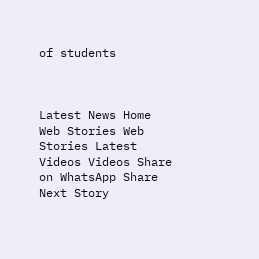of students



Latest News Home Web Stories Web Stories Latest Videos Videos Share on WhatsApp Share
Next Story